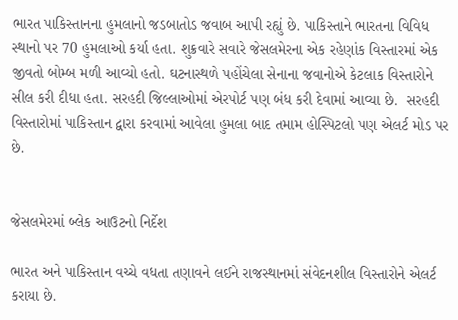ભારત પાકિસ્તાનના હુમલાનો જડબાતોડ જવાબ આપી રહ્યું છે. પાકિસ્તાને ભારતના વિવિધ સ્થાનો પર 70 હુમલાઓ કર્યા હતા. શુક્રવારે સવારે જેસલમેરના એક રહેણાંક વિસ્તારમાં એક જીવતો બોમ્બ મળી આવ્યો હતો. ઘટનાસ્થળે પહોંચેલા સેનાના જવાનોએ કેટલાક વિસ્તારોને સીલ કરી દીધા હતા. સરહદી જિલ્લાઓમાં એરપોર્ટ પણ બંધ કરી દેવામાં આવ્યા છે.  સરહદી વિસ્તારોમાં પાકિસ્તાન દ્વારા કરવામાં આવેલા હુમલા બાદ તમામ હોસ્પિટલો પણ એલર્ટ મોડ પર છે.


જેસલમેરમાં બ્લેક આઉટનો નિર્દેશ

ભારત અને પાકિસ્તાન વચ્ચે વધતા તણાવને લઈને રાજસ્થાનમાં સંવેદનશીલ વિસ્તારોને એલર્ટ કરાયા છે.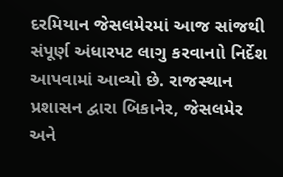દરમિયાન જેસલમેરમાં આજ સાંજથી સંપૂર્ણ અંધારપટ લાગુ કરવાનાો નિર્દેશ આપવામાં આવ્યો છે. રાજસ્થાન પ્રશાસન દ્વારા બિકાનેર, જેસલમેર અને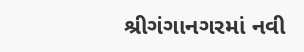શ્રીગંગાનગરમાં નવી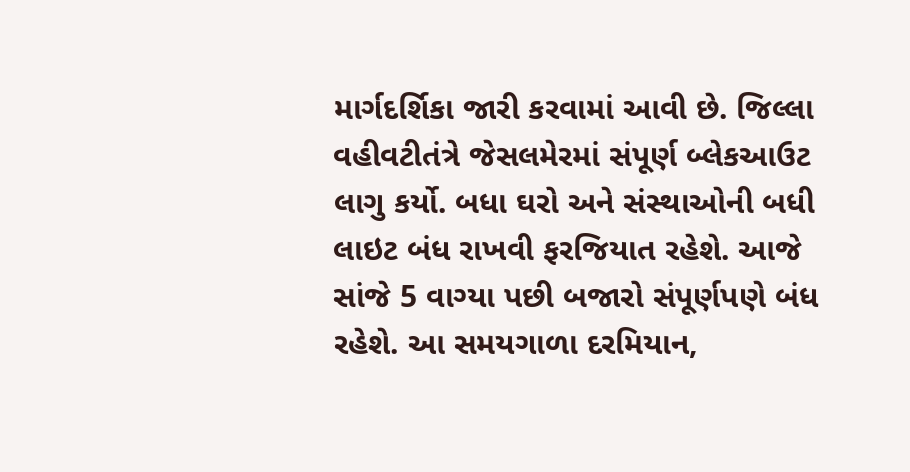માર્ગદર્શિકા જારી કરવામાં આવી છે. જિલ્લા વહીવટીતંત્રે જેસલમેરમાં સંપૂર્ણ બ્લેકઆઉટ લાગુ કર્યો. બધા ઘરો અને સંસ્થાઓની બધી લાઇટ બંધ રાખવી ફરજિયાત રહેશે. આજે સાંજે 5 વાગ્યા પછી બજારો સંપૂર્ણપણે બંધ રહેશે. આ સમયગાળા દરમિયાન,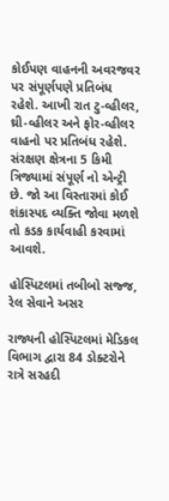કોઈપણ વાહનની અવરજવર પર સંપૂર્ણપણે પ્રતિબંધ રહેશે. આખી રાત ટુ-વ્હીલર, થ્રી-વ્હીલર અને ફોર-વ્હીલર વાહનો પર પ્રતિબંધ રહેશે. સંરક્ષણ ક્ષેત્રના 5 કિમી ત્રિજ્યામાં સંપૂર્ણ નો એન્ટ્રી છે. જો આ વિસ્તારમાં કોઈ શંકાસ્પદ વ્યક્તિ જોવા મળશે તો કડક કાર્યવાહી કરવામાં આવશે.

હોસ્પિટલમાં તબીબો સજ્જ, રેલ સેવાને અસર

રાજ્યની હોસ્પિટલમાં મેડિકલ વિભાગ દ્વારા 84 ડોક્ટરોને રાત્રે સરહદી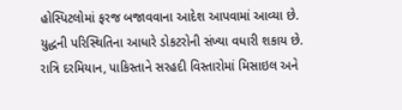હોસ્પિટલોમાં ફરજ બજાવવાના આદેશ આપવામાં આવ્યા છે. યુદ્ધની પરિસ્થિતિના આધારે ડોકટરોની સંખ્યા વધારી શકાય છે. રાત્રિ દરમિયાન, પાકિસ્તાને સરહદી વિસ્તારોમાં મિસાઇલ અને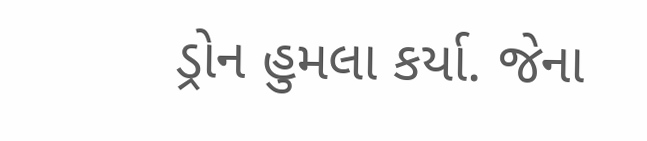ડ્રોન હુમલા કર્યા. જેના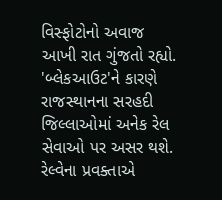વિસ્ફોટોનો અવાજ આખી રાત ગુંજતો રહ્યો. 'બ્લેકઆઉટ'ને કારણે રાજસ્થાનના સરહદી જિલ્લાઓમાં અનેક રેલ સેવાઓ પર અસર થશે. રેલ્વેના પ્રવક્તાએ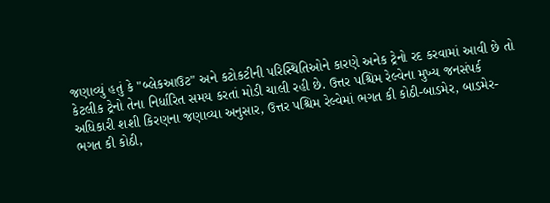જણાવ્યું હતું કે "બ્લેકઆઉટ" અને કટોકટીની પરિસ્થિતિઓને કારણે અનેક ટ્રેનો રદ કરવામાં આવી છે તો કેટલીક ટ્રેનો તેના નિર્ધારિત સમય કરતાં મોડી ચાલી રહી છે. ઉત્તર પશ્ચિમ રેલ્વેના મુખ્ય જનસંપર્ક અધિકારી શશી કિરણના જણાવ્યા અનુસાર, ઉત્તર પશ્ચિમ રેલ્વેમાં ભગત કી કોઠી-બાડમેર, બાડમેર-ભગત કી કોઠી,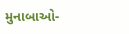મુનાબાઓ-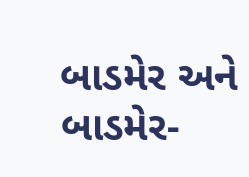બાડમેર અને બાડમેર-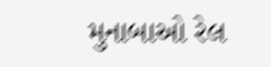મુનાબાઓ રેલ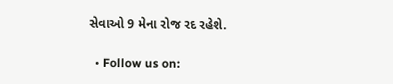સેવાઓ 9 મેના રોજ રદ રહેશે.

  • Follow us on: